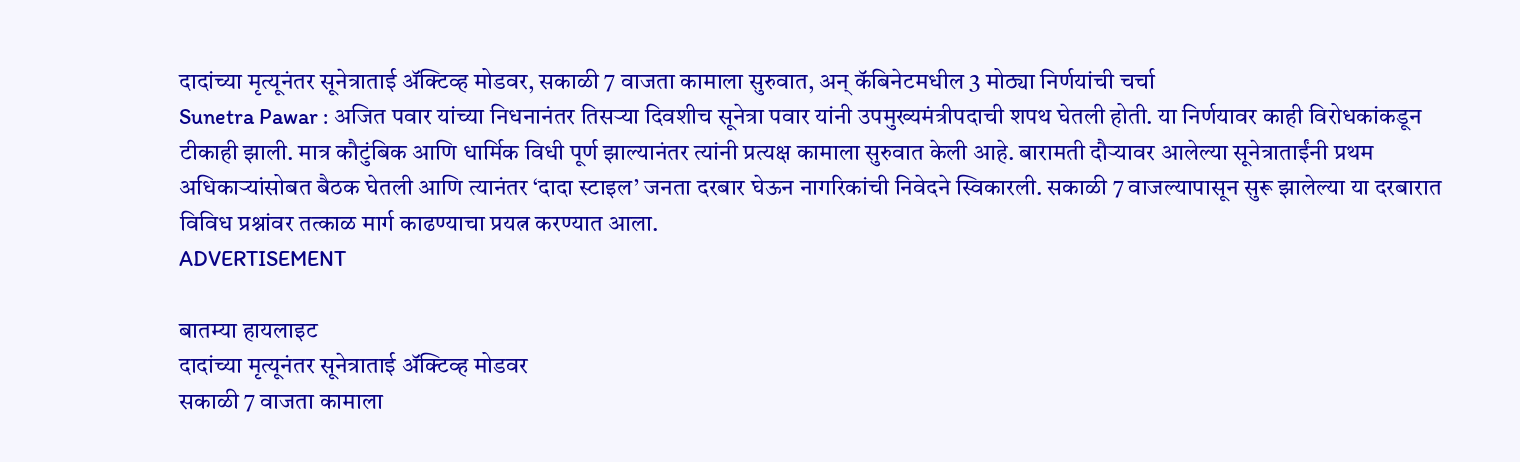दादांच्या मृत्यूनंतर सूनेत्राताई ॲक्टिव्ह मोडवर, सकाळी 7 वाजता कामाला सुरुवात, अन् कॅबिनेटमधील 3 मोठ्या निर्णयांची चर्चा
Sunetra Pawar : अजित पवार यांच्या निधनानंतर तिसऱ्या दिवशीच सूनेत्रा पवार यांनी उपमुख्यमंत्रीपदाची शपथ घेतली होती. या निर्णयावर काही विरोधकांकडून टीकाही झाली. मात्र कौटुंबिक आणि धार्मिक विधी पूर्ण झाल्यानंतर त्यांनी प्रत्यक्ष कामाला सुरुवात केली आहे. बारामती दौऱ्यावर आलेल्या सूनेत्राताईंनी प्रथम अधिकाऱ्यांसोबत बैठक घेतली आणि त्यानंतर ‘दादा स्टाइल’ जनता दरबार घेऊन नागरिकांची निवेदने स्विकारली. सकाळी 7 वाजल्यापासून सुरू झालेल्या या दरबारात विविध प्रश्नांवर तत्काळ मार्ग काढण्याचा प्रयत्न करण्यात आला.
ADVERTISEMENT

बातम्या हायलाइट
दादांच्या मृत्यूनंतर सूनेत्राताई ॲक्टिव्ह मोडवर
सकाळी 7 वाजता कामाला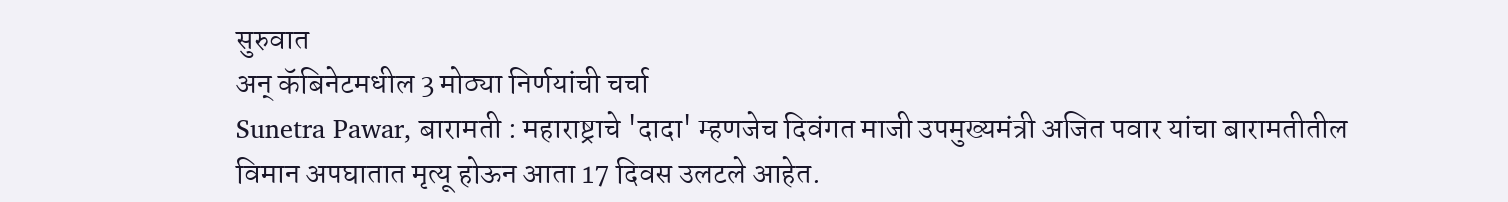सुरुवात
अन् कॅबिनेटमधील 3 मोठ्या निर्णयांची चर्चा
Sunetra Pawar, बारामती : महाराष्ट्राचे 'दादा' म्हणजेच दिवंगत माजी उपमुख्यमंत्री अजित पवार यांचा बारामतीतील विमान अपघातात मृत्यू होऊन आता 17 दिवस उलटले आहेत.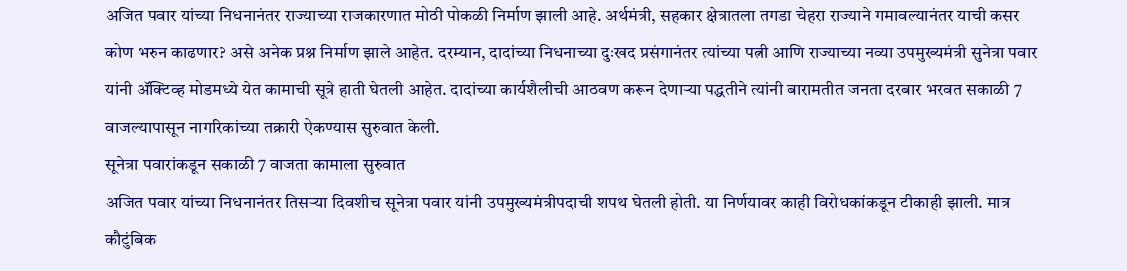अजित पवार यांच्या निधनानंतर राज्याच्या राजकारणात मोठी पोकळी निर्माण झाली आहे. अर्थमंत्री, सहकार क्षेत्रातला तगडा चेहरा राज्याने गमावल्यानंतर याची कसर कोण भरुन काढणार? असे अनेक प्रश्न निर्माण झाले आहेत. दरम्यान, दादांच्या निधनाच्या दुःखद प्रसंगानंतर त्यांच्या पत्नी आणि राज्याच्या नव्या उपमुख्यमंत्री सुनेत्रा पवार यांनी ॲक्टिव्ह मोडमध्ये येत कामाची सूत्रे हाती घेतली आहेत. दादांच्या कार्यशैलीची आठवण करून देणाऱ्या पद्धतीने त्यांनी बारामतीत जनता दरबार भरवत सकाळी 7 वाजल्यापासून नागरिकांच्या तक्रारी ऐकण्यास सुरुवात केली.
सूनेत्रा पवारांकडून सकाळी 7 वाजता कामाला सुरुवात
अजित पवार यांच्या निधनानंतर तिसऱ्या दिवशीच सूनेत्रा पवार यांनी उपमुख्यमंत्रीपदाची शपथ घेतली होती. या निर्णयावर काही विरोधकांकडून टीकाही झाली. मात्र कौटुंबिक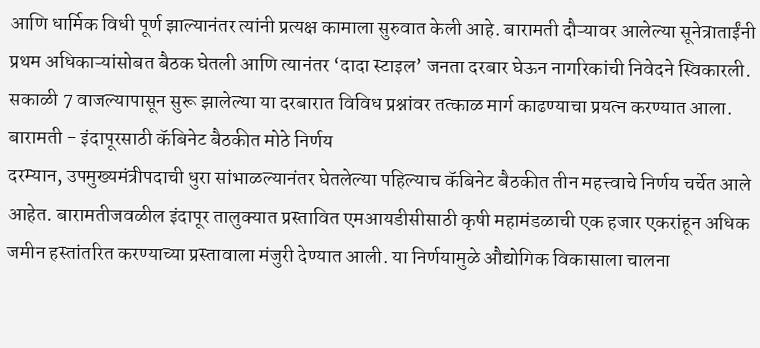आणि धार्मिक विधी पूर्ण झाल्यानंतर त्यांनी प्रत्यक्ष कामाला सुरुवात केली आहे. बारामती दौऱ्यावर आलेल्या सूनेत्राताईंनी प्रथम अधिकाऱ्यांसोबत बैठक घेतली आणि त्यानंतर ‘दादा स्टाइल’ जनता दरबार घेऊन नागरिकांची निवेदने स्विकारली. सकाळी 7 वाजल्यापासून सुरू झालेल्या या दरबारात विविध प्रश्नांवर तत्काळ मार्ग काढण्याचा प्रयत्न करण्यात आला.
बारामती - इंदापूरसाठी कॅबिनेट बैठकीत मोठे निर्णय
दरम्यान, उपमुख्यमंत्रीपदाची धुरा सांभाळल्यानंतर घेतलेल्या पहिल्याच कॅबिनेट बैठकीत तीन महत्त्वाचे निर्णय चर्चेत आले आहेत. बारामतीजवळील इंदापूर तालुक्यात प्रस्तावित एमआयडीसीसाठी कृषी महामंडळाची एक हजार एकरांहून अधिक जमीन हस्तांतरित करण्याच्या प्रस्तावाला मंजुरी देण्यात आली. या निर्णयामुळे औद्योगिक विकासाला चालना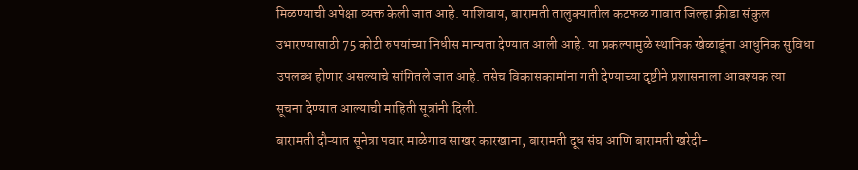मिळण्याची अपेक्षा व्यक्त केली जात आहे. याशिवाय, बारामती तालुक्यातील कटफळ गावात जिल्हा क्रीडा संकुल उभारण्यासाठी 75 कोटी रुपयांच्या निधीस मान्यता देण्यात आली आहे. या प्रकल्पामुळे स्थानिक खेळाडूंना आधुनिक सुविधा उपलब्ध होणार असल्याचे सांगितले जात आहे. तसेच विकासकामांना गती देण्याच्या दृष्टीने प्रशासनाला आवश्यक त्या सूचना देण्यात आल्याची माहिती सूत्रांनी दिली.
बारामती दौऱ्यात सूनेत्रा पवार माळेगाव साखर कारखाना, बारामती दूध संघ आणि बारामती खरेदी-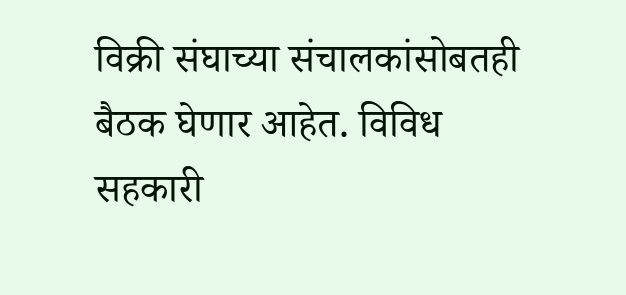विक्री संघाच्या संचालकांसोबतही बैठक घेणार आहेत. विविध सहकारी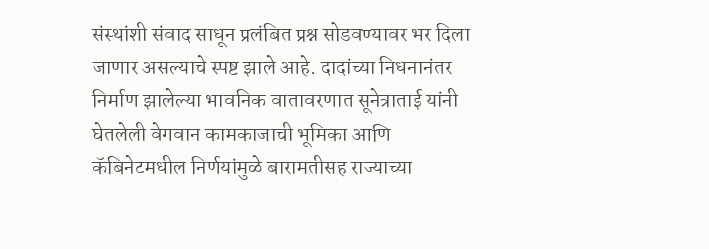संस्थांशी संवाद साधून प्रलंबित प्रश्न सोडवण्यावर भर दिला जाणार असल्याचे स्पष्ट झाले आहे. दादांच्या निधनानंतर निर्माण झालेल्या भावनिक वातावरणात सूनेत्राताई यांनी घेतलेली वेगवान कामकाजाची भूमिका आणि कॅबिनेटमधील निर्णयांमुळे बारामतीसह राज्याच्या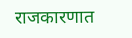राजकारणात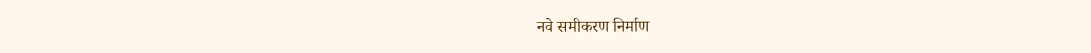नवे समीकरण निर्माण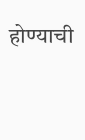होण्याची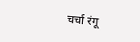चर्चा रंगू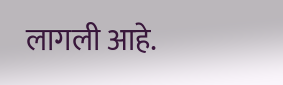लागली आहे.